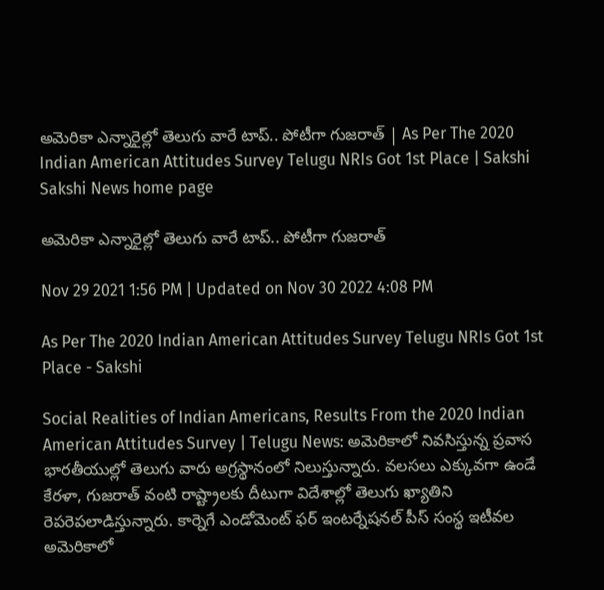అమెరికా ఎన్నారైల్లో తెలుగు వారే టాప్‌.. పోటీగా గుజరాత్‌ | As Per The 2020 Indian American Attitudes Survey Telugu NRIs Got 1st Place | Sakshi
Sakshi News home page

అమెరికా ఎన్నారైల్లో తెలుగు వారే టాప్‌.. పోటీగా గుజరాత్‌

Nov 29 2021 1:56 PM | Updated on Nov 30 2022 4:08 PM

As Per The 2020 Indian American Attitudes Survey Telugu NRIs Got 1st Place - Sakshi

Social Realities of Indian Americans, Results From the 2020 Indian American Attitudes Survey | Telugu News: అమెరికాలో నివసిస్తున్న ప్రవాస భారతీయుల్లో తెలుగు వారు అగ్రస్థానంలో నిలుస్తున్నారు. వలసలు ఎక్కువగా ఉండే కేరళా, గుజరాత్‌ వంటి రాష్ట్రాలకు దీటుగా విదేశాల్లో తెలుగు ‍ఖ్యాతిని రెపరెపలాడిస్తున్నారు. కార్నెగే ఎండోమెంట్‌ ఫర్‌ ఇంటర్నేషనల్‌ పీస్‌ సంస్థ ఇటీవల అమెరికాలో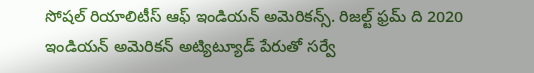సోషల్‌ రియాలిటీస్‌ ఆఫ్‌ ఇండియన్‌ అమెరికన్స్‌. రిజల్ట్‌ ఫ్రమ్‌ ది 2020 ఇండియన్‌ అమెరికన్‌ అట్యిట్యూడ్‌ పేరుతో సర్వే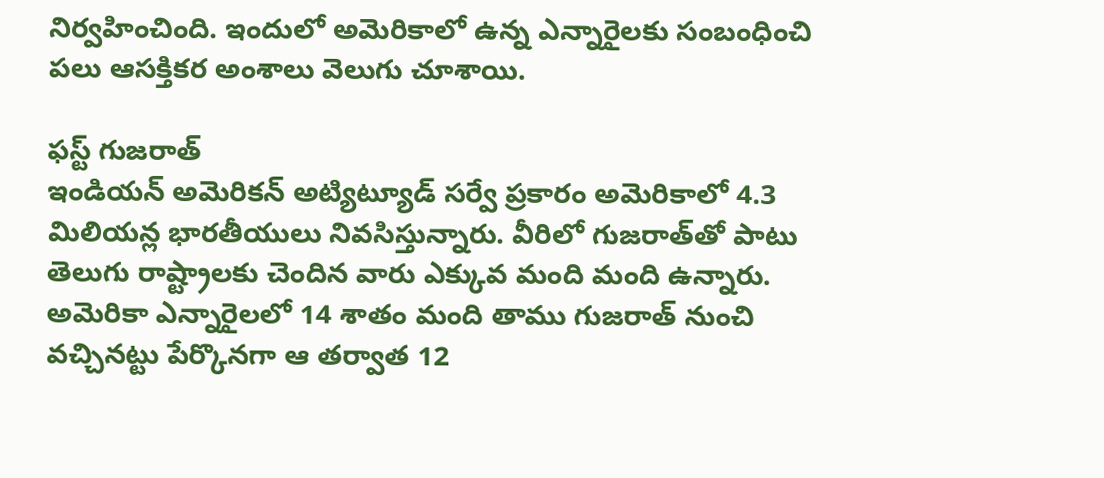నిర్వహించింది. ఇందులో అమెరికాలో ఉన్న ఎన్నారైలకు సంబంధించి పలు ఆసక్తికర అంశాలు వెలుగు చూశాయి.

ఫస్ట్‌ గుజరాత్‌
ఇండియన్‌ అమెరికన్‌ అట్యిట్యూడ్‌ సర్వే ప్రకారం అమెరికాలో 4.3 మిలియన్ల భారతీయులు నివసిస్తున్నారు. వీరిలో గుజరాత్‌తో పాటు తెలుగు రాష్ట్రాలకు చెందిన వారు ఎక్కువ మంది మంది ఉన్నారు. అమెరికా ఎన్నారైలలో 14 శాతం మంది తాము గుజరాత్‌ నుంచి వచ్చినట్టు పేర్కొనగా ఆ తర్వాత 12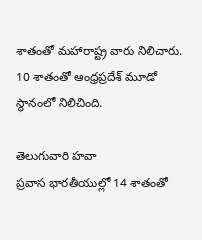శాతంతో మహారాష్ట్ర వారు నిలిచారు. 10 శాతంతో ఆంధ్రప్రదేశ్‌ మూడో స్థానంలో నిలిచింది.

తెలుగువారి హవా
ప్రవాస భారతీయుల్లో 14 శాతంతో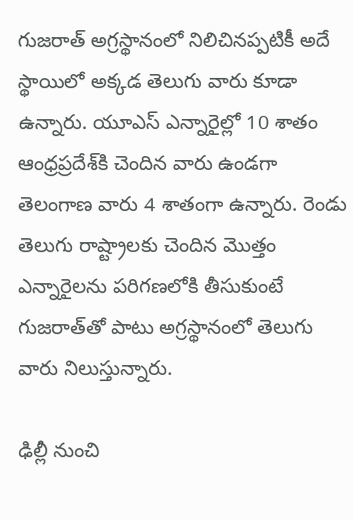గుజరాత్‌ అగ్రస్థానంలో నిలిచినప్పటికీ అదే స్థాయిలో అక్కడ తెలుగు వారు కూడా ఉన్నారు. యూఎస్‌ ఎన్నారైల్లో 10 శాతం ఆంధ్రప్రదేశ్‌కి చెందిన వారు ఉండగా తెలంగాణ వారు 4 శాతంగా ఉన్నారు. రెండు తెలుగు రాష్ట్రాలకు చెందిన మొత్తం ఎన్నారైలను పరిగణలోకి తీసుకుంటే గుజరాత్‌తో పాటు అగ్రస్థానంలో తెలుగు వారు నిలుస్తున్నారు.

ఢిల్లీ నుంచి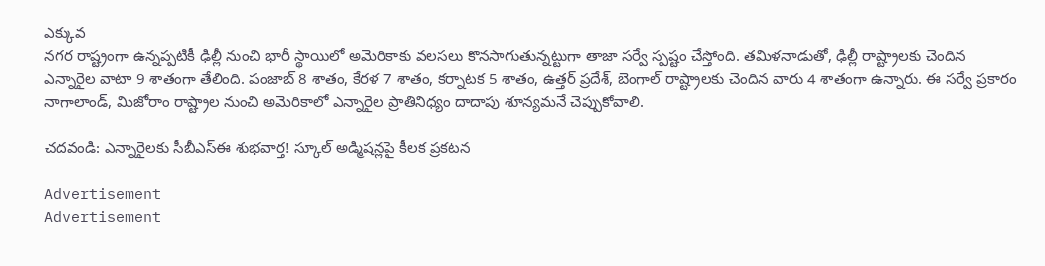ఎక్కువ
నగర రాష్ట్రంగా ఉన్నప్పటికీ ఢిల్లీ నుంచి భారీ స్థాయిలో అమెరికాకు వలసలు కొనసాగుతున్నట్టుగా తాజా సర్వే స్పష్టం చేస్తోంది. తమిళనాడుతో, ఢిల్లీ రాష్ట్రాలకు చెందిన ఎన్నారైల వాటా 9 శాతంగా తేలింది. పంజాబ్‌ 8 శాతం, కేరళ 7 శాతం, కర్నాటక 5 శాతం, ఉత్తర్‌ ప్రదేశ్‌, బెంగాల్‌ రాష్ట్రాలకు చెందిన వారు 4 శాతంగా ఉన్నారు. ఈ సర్వే ప్రకారం నాగాలాండ్‌, మిజోరాం రాష్ట్రాల నుంచి అమెరికాలో ఎన్నారైల ప్రాతినిధ్యం దాదాపు శూన్యమనే చెప్పుకోవాలి.

చదవండి: ఎన్నారైలకు సీబీఎస్‌ఈ శుభవార్త! స్కూల్‌ అడ్మిషన్లపై కీలక ప్రకటన

Advertisement
Advertisement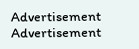Advertisement
Advertisement